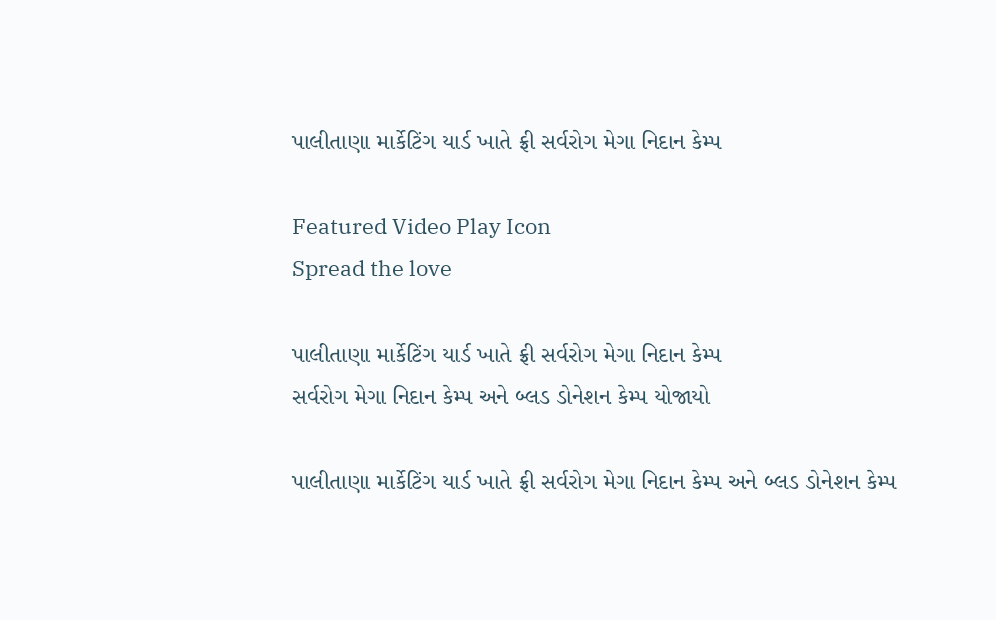પાલીતાણા માર્કેટિંગ યાર્ડ ખાતે ફ્રી સર્વરોગ મેગા નિદાન કેમ્પ

Featured Video Play Icon
Spread the love

પાલીતાણા માર્કેટિંગ યાર્ડ ખાતે ફ્રી સર્વરોગ મેગા નિદાન કેમ્પ
સર્વરોગ મેગા નિદાન કેમ્પ અને બ્લડ ડોનેશન કેમ્પ યોજાયો

પાલીતાણા માર્કેટિંગ યાર્ડ ખાતે ફ્રી સર્વરોગ મેગા નિદાન કેમ્પ અને બ્લડ ડોનેશન કેમ્પ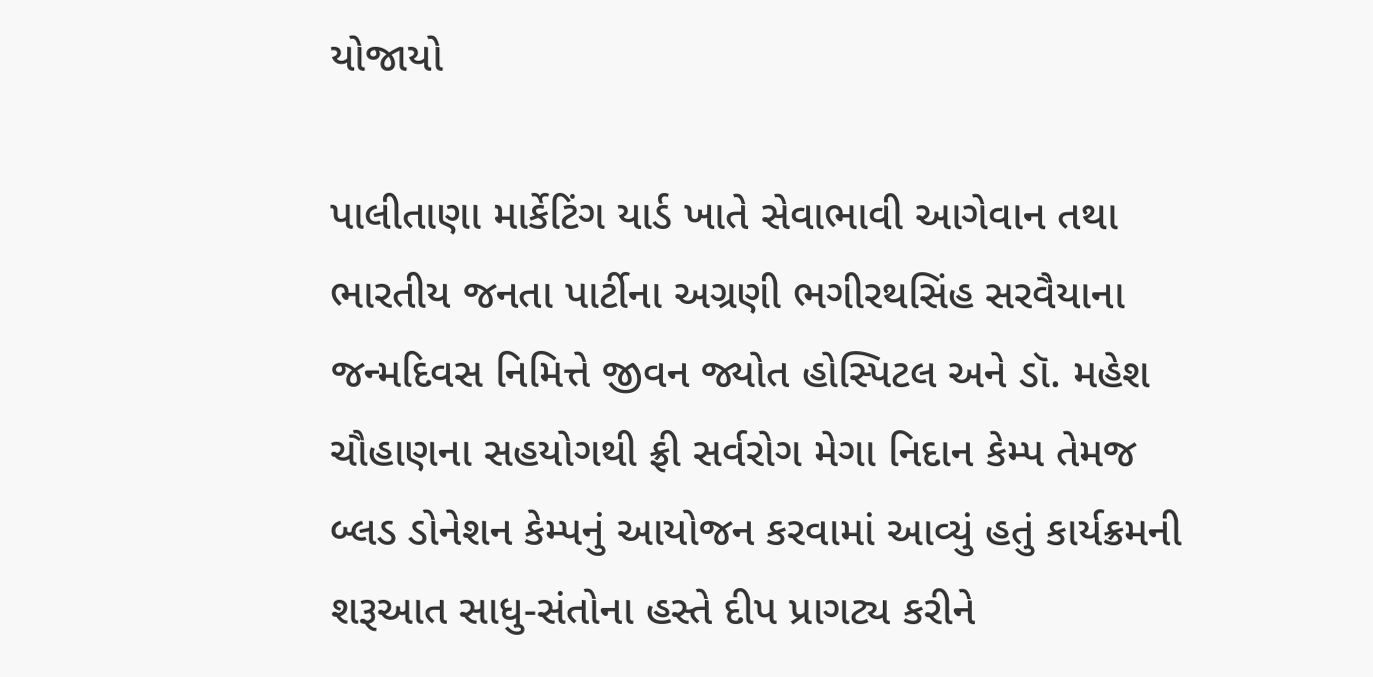યોજાયો

પાલીતાણા માર્કેટિંગ યાર્ડ ખાતે સેવાભાવી આગેવાન તથા ભારતીય જનતા પાર્ટીના અગ્રણી ભગીરથસિંહ સરવૈયાના જન્મદિવસ નિમિત્તે જીવન જ્યોત હોસ્પિટલ અને ડૉ. મહેશ ચૌહાણના સહયોગથી ફ્રી સર્વરોગ મેગા નિદાન કેમ્પ તેમજ બ્લડ ડોનેશન કેમ્પનું આયોજન કરવામાં આવ્યું હતું કાર્યક્રમની શરૂઆત સાધુ-સંતોના હસ્તે દીપ પ્રાગટ્ય કરીને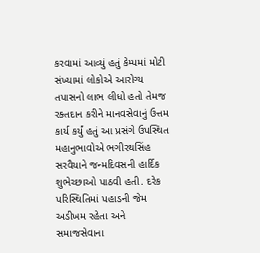કરવામાં આવ્યું હતું કેમ્પમાં મોટી સંખ્યામાં લોકોએ આરોગ્ય તપાસનો લાભ લીધો હતો તેમજ રક્તદાન કરીને માનવસેવાનું ઉત્તમ કાર્ય કર્યું હતું આ પ્રસંગે ઉપસ્થિત મહાનુભાવોએ ભગીરથસિંહ સરવૈયાને જન્મદિવસની હાર્દિક શુભેચ્છાઓ પાઠવી હતી. દરેક પરિસ્થિતિમાં પહાડની જેમ અડીખમ રહેતા અને સમાજસેવાના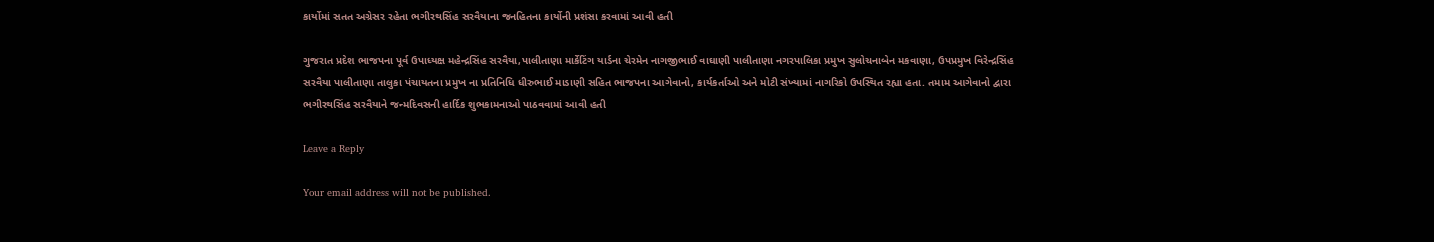કાર્યોમાં સતત અગ્રેસર રહેતા ભગીરથસિંહ સરવૈયાના જનહિતના કાર્યોની પ્રશંસા કરવામાં આવી હતી

ગુજરાત પ્રદેશ ભાજપના પૂર્વ ઉપાધ્યક્ષ મહેન્દ્રસિંહ સરવૈયા,પાલીતાણા માર્કેટિંગ યાર્ડના ચેરમેન નાગજીભાઈ વાઘાણી પાલીતાણા નગરપાલિકા પ્રમુખ સુલોચનાબેન મકવાણા, ઉપપ્રમુખ વિરેન્દ્રસિંહ સરવૈયા પાલીતાણા તાલુકા પંચાયતના પ્રમુખ ના પ્રતિનિધિ ધીરુભાઈ માડાણી સહિત ભાજપના આગેવાનો, કાર્યકર્તાઓ અને મોટી સંખ્યામાં નાગરિકો ઉપસ્થિત રહ્યા હતા. તમામ આગેવાનો દ્વારા ભગીરથસિંહ સરવૈયાને જન્મદિવસની હાર્દિક શુભકામનાઓ પાઠવવામાં આવી હતી

Leave a Reply

Your email address will not be published.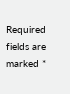Required fields are marked *